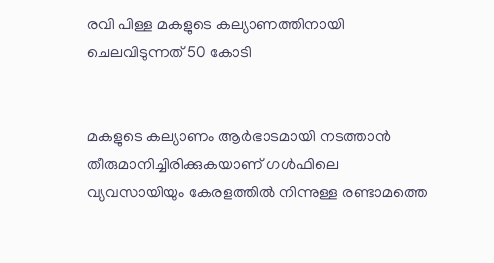രവി പിള്ള മകളുടെ കല്യാണത്തിനായി ചെലവിടുന്നത് 50 കോടി


മകളുടെ കല്യാണം ആര്‍ഭാടമായി നടത്താന്‍ തീരുമാനിച്ചിരിക്കുകയാണ് ഗള്‍ഫിലെ വ്യവസായിയും കേരളത്തില്‍ നിന്നുള്ള രണ്ടാമത്തെ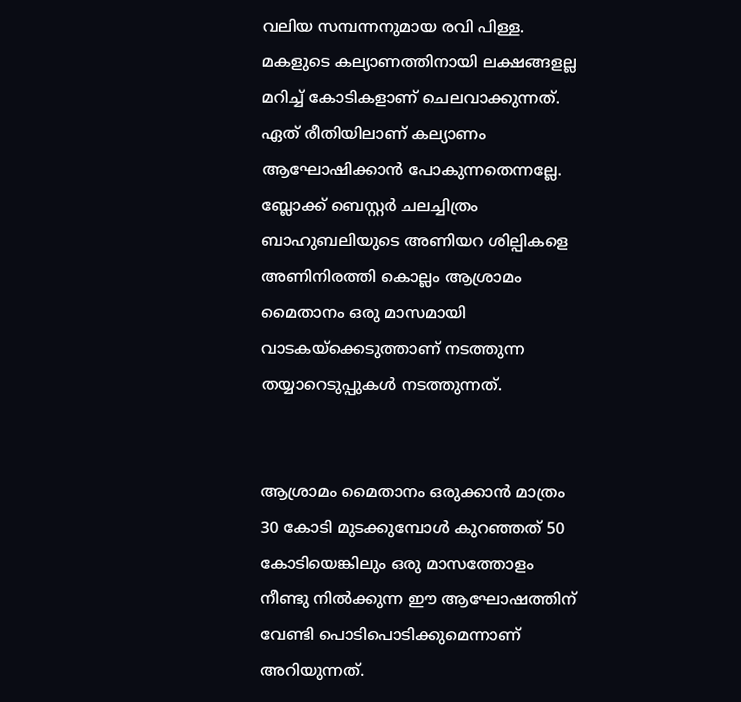വലിയ സമ്പന്നനുമായ രവി പിള്ള. മകളുടെ കല്യാണത്തിനായി ലക്ഷങ്ങളല്ല മറിച്ച് കോടികളാണ് ചെലവാക്കുന്നത്. ഏത് രീതിയിലാണ് കല്യാണം ആഘോഷിക്കാന്‍ പോകുന്നതെന്നല്ലേ. ബ്ലോക്ക് ബെസ്റ്റര്‍ ചലച്ചിത്രം ബാഹുബലിയുടെ അണിയറ ശില്പികളെ അണിനിരത്തി കൊല്ലം ആശ്രാമം മൈതാനം ഒരു മാസമായി വാടകയ്‌ക്കെടുത്താണ് നടത്തുന്ന തയ്യാറെടുപ്പുകള്‍ നടത്തുന്നത്.


ആശ്രാമം മൈതാനം ഒരുക്കാന്‍ മാത്രം 30 കോടി മുടക്കുമ്പോള്‍ കുറഞ്ഞത് 50 കോടിയെങ്കിലും ഒരു മാസത്തോളം നീണ്ടു നില്‍ക്കുന്ന ഈ ആഘോഷത്തിന് വേണ്ടി പൊടിപൊടിക്കുമെന്നാണ് അറിയുന്നത്.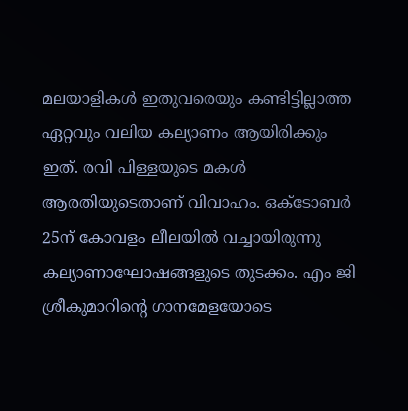മലയാളികള്‍ ഇതുവരെയും കണ്ടിട്ടില്ലാത്ത ഏറ്റവും വലിയ കല്യാണം ആയിരിക്കും ഇത്. രവി പിള്ളയുടെ മകള്‍ ആരതിയുടെതാണ് വിവാഹം. ഒക്ടോബര്‍ 25ന് കോവളം ലീലയില്‍ വച്ചായിരുന്നു കല്യാണാഘോഷങ്ങളുടെ തുടക്കം. എം ജി ശ്രീകുമാറിന്റെ ഗാനമേളയോടെ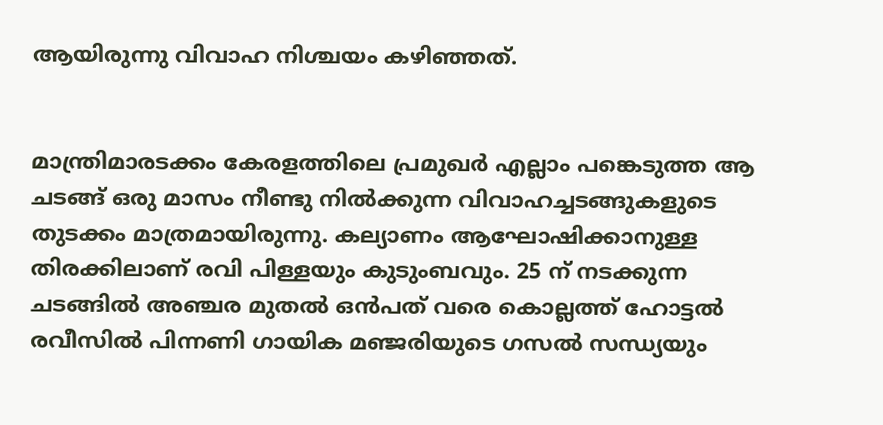ആയിരുന്നു വിവാഹ നിശ്ചയം കഴിഞ്ഞത്.


മാന്ത്രിമാരടക്കം കേരളത്തിലെ പ്രമുഖര്‍ എല്ലാം പങ്കെടുത്ത ആ ചടങ്ങ് ഒരു മാസം നീണ്ടു നില്‍ക്കുന്ന വിവാഹച്ചടങ്ങുകളുടെ തുടക്കം മാത്രമായിരുന്നു. കല്യാണം ആഘോഷിക്കാനുള്ള തിരക്കിലാണ് രവി പിള്ളയും കുടുംബവും. 25 ന് നടക്കുന്ന ചടങ്ങില്‍ അഞ്ചര മുതല്‍ ഒന്‍പത് വരെ കൊല്ലത്ത് ഹോട്ടല്‍ രവീസില്‍ പിന്നണി ഗായിക മഞ്ജരിയുടെ ഗസല്‍ സന്ധ്യയും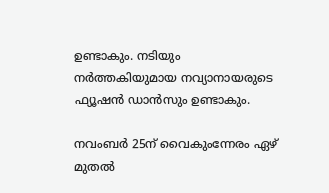ഉണ്ടാകും. നടിയും നര്‍ത്തകിയുമായ നവ്യാനായരുടെ ഫ്യൂഷന്‍ ഡാന്‍സും ഉണ്ടാകും.

നവംബര്‍ 25ന് വൈകുംന്നേരം ഏഴ് മുതല്‍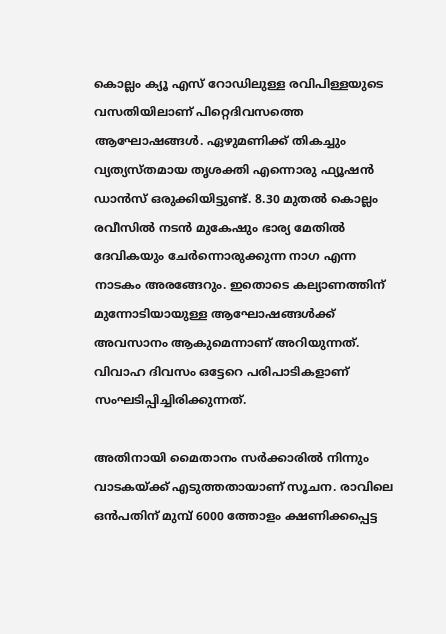കൊല്ലം ക്യൂ എസ് റോഡിലുള്ള രവിപിള്ളയുടെ വസതിയിലാണ് പിറ്റെദിവസത്തെ ആഘോഷങ്ങള്‍. ഏഴുമണിക്ക് തികച്ചും വ്യത്യസ്തമായ തൃശക്തി എന്നൊരു ഫ്യൂഷന്‍ ഡാന്‍സ് ഒരുക്കിയിട്ടുണ്ട്. 8.30 മുതല്‍ കൊല്ലം രവീസില്‍ നടന്‍ മുകേഷും ഭാര്യ മേതില്‍ ദേവികയും ചേര്‍ന്നൊരുക്കുന്ന നാഗ എന്ന നാടകം അരങ്ങേറും. ഇതൊടെ കല്യാണത്തിന് മുന്നോടിയായുള്ള ആഘോഷങ്ങള്‍ക്ക് അവസാനം ആകുമെന്നാണ് അറിയുന്നത്. വിവാഹ ദിവസം ഒട്ടേറെ പരിപാടികളാണ് സംഘടിപ്പിച്ചിരിക്കുന്നത്.

അതിനായി മൈതാനം സര്‍ക്കാരില്‍ നിന്നും വാടകയ്ക്ക് എടുത്തതായാണ് സൂചന. രാവിലെ ഒന്‍പതിന് മുമ്പ് 6000 ത്തോളം ക്ഷണിക്കപ്പെട്ട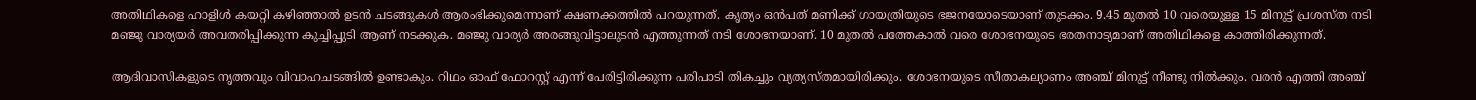അതിഥികളെ ഹാളിള്‍ കയറ്റി കഴിഞ്ഞാല്‍ ഉടന്‍ ചടങ്ങുകള്‍ ആരംഭിക്കുമെന്നാണ് ക്ഷണക്കത്തില്‍ പറയുന്നത്. കൃത്യം ഒന്‍പത് മണിക്ക് ഗായത്രിയുടെ ഭജനയോടെയാണ് തുടക്കം. 9.45 മുതല്‍ 10 വരെയുള്ള 15 മിനുട്ട് പ്രശസ്ത നടി മഞ്ജു വാര്യയര്‍ അവതരിപ്പിക്കുന്ന കുച്ചിപ്പുടി ആണ് നടക്കുക. മഞ്ജു വാര്യര്‍ അരങ്ങുവിട്ടാലുടന്‍ എത്തുന്നത് നടി ശോഭനയാണ്. 10 മുതല്‍ പത്തേകാല്‍ വരെ ശോഭനയുടെ ഭരതനാട്യമാണ് അതിഥികളെ കാത്തിരിക്കുന്നത്.

ആദിവാസികളുടെ നൃത്തവും വിവാഹചടങ്ങില്‍ ഉണ്ടാകും. റിഥം ഓഫ് ഫോറസ്റ്റ് എന്ന് പേരിട്ടിരിക്കുന്ന പരിപാടി തികച്ചും വ്യത്യസ്തമായിരിക്കും. ശോഭനയുടെ സീതാകല്യാണം അഞ്ച് മിനുട്ട് നീണ്ടു നില്‍ക്കും. വരന്‍ എത്തി അഞ്ച്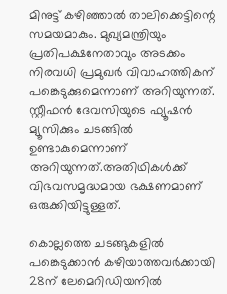മിനുട്ട് കഴിഞ്ഞാല്‍ താലിക്കെട്ടിന്റെ സമയമാകും. മുഖ്യമന്ത്രിയും പ്രതിപക്ഷനേതാവും അടക്കം നിരവധി പ്രമുഖര്‍ വിവാഹത്തികന് പങ്കെടുക്കുമെന്നാണ് അറിയുന്നത്. സ്റ്റീഫന്‍ ദേവസിയുടെ ഫ്യൂഷന്‍ മ്യൂസിക്കും ചടങ്ങില്‍ ഉണ്ടാകുമെന്നാണ് അറിയുന്നത്.അതിഥികള്‍ക്ക് വിഭവസമൃദ്ധമായ ഭക്ഷണമാണ് ഒരുക്കിയിട്ടുള്ളത്.

കൊല്ലത്തെ ചടങ്ങുകളില്‍ പങ്കെടുക്കാന്‍ കഴിയാത്തവര്‍ക്കായി 28ന് ലേമെറിഡിയനില്‍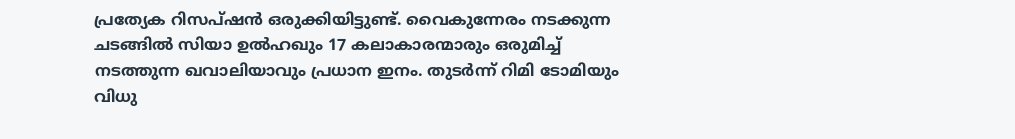പ്രത്യേക റിസപ്ഷന്‍ ഒരുക്കിയിട്ടുണ്ട്. വൈകുന്നേരം നടക്കുന്ന ചടങ്ങില്‍ സിയാ ഉല്‍ഹഖും 17 കലാകാരന്മാരും ഒരുമിച്ച് നടത്തുന്ന ഖവാലിയാവും പ്രധാന ഇനം. തുടര്‍ന്ന് റിമി ടോമിയും വിധു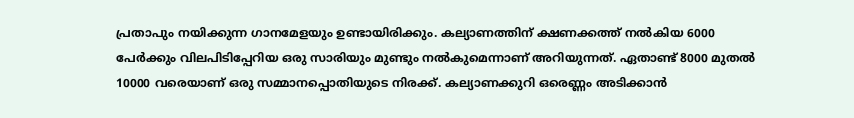പ്രതാപും നയിക്കുന്ന ഗാനമേളയും ഉണ്ടായിരിക്കും. കല്യാണത്തിന് ക്ഷണക്കത്ത് നല്‍കിയ 6000 പേര്‍ക്കും വിലപിടിപ്പേറിയ ഒരു സാരിയും മുണ്ടും നല്‍കുമെന്നാണ് അറിയുന്നത്. ഏതാണ്ട് 8000 മുതല്‍ 10000 വരെയാണ് ഒരു സമ്മാനപ്പൊതിയുടെ നിരക്ക്. കല്യാണക്കുറി ഒരെണ്ണം അടിക്കാന്‍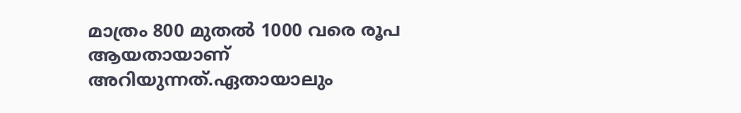മാത്രം 800 മുതല്‍ 1000 വരെ രൂപ ആയതായാണ് അറിയുന്നത്.ഏതായാലും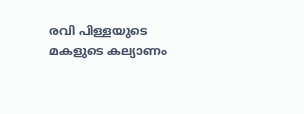രവി പിള്ളയുടെ മകളുടെ കല്യാണം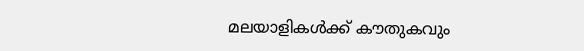മലയാളികള്‍ക്ക് കൗതുകവും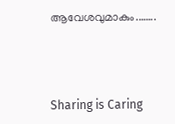ആവേശവുമാകും.…….



Sharing is Caring